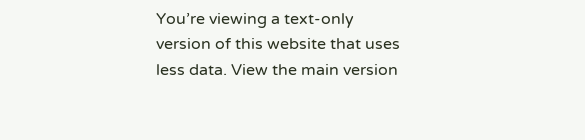You’re viewing a text-only version of this website that uses less data. View the main version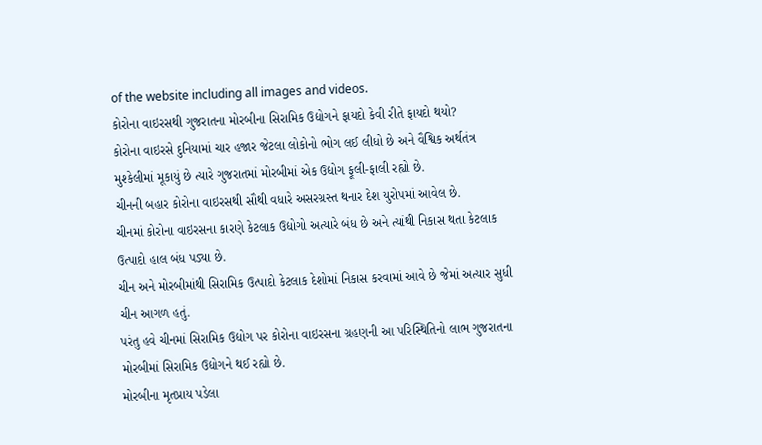of the website including all images and videos.
કોરોના વાઇરસથી ગુજરાતના મોરબીના સિરામિક ઉદ્યોગને ફાયદો કેવી રીતે ફાયદો થયો?
કોરોના વાઇરસે દુનિયામાં ચાર હજાર જેટલા લોકોનો ભોગ લઈ લીધો છે અને વૈશ્વિક અર્થતંત્ર મુશ્કેલીમાં મૂકાયું છે ત્યારે ગુજરાતમાં મોરબીમાં એક ઉદ્યોગ ફૂલી-ફાલી રહ્યો છે.
ચીનની બહાર કોરોના વાઇરસથી સૌથી વધારે અસરગ્રસ્ત થનાર દેશ યુરોપમાં આવેલ છે.
ચીનમાં કોરોના વાઇરસના કારણે કેટલાક ઉદ્યોગો અત્યારે બંધ છે અને ત્યાંથી નિકાસ થતા કેટલાક ઉત્પાદો હાલ બંધ પડ્યા છે.
ચીન અને મોરબીમાંથી સિરામિક ઉત્પાદો કેટલાક દેશોમાં નિકાસ કરવામાં આવે છે જેમાં અત્યાર સુધી ચીન આગળ હતું.
પરંતુ હવે ચીનમાં સિરામિક ઉદ્યોગ પર કોરોના વાઇરસના ગ્રહણની આ પરિસ્થિતિનો લાભ ગુજરાતના મોરબીમાં સિરામિક ઉદ્યોગને થઈ રહ્યો છે.
મોરબીના મૃતપ્રાય પડેલા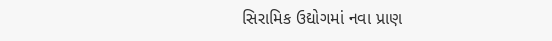સિરામિક ઉદ્યોગમાં નવા પ્રાણ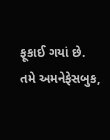ફૂકાઈ ગયાં છે.
તમે અમનેફેસબુક,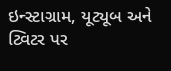ઇન્સ્ટાગ્રામ, યૂટ્યૂબ અને ટ્વિટર પર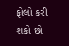ફોલો કરી શકો છો